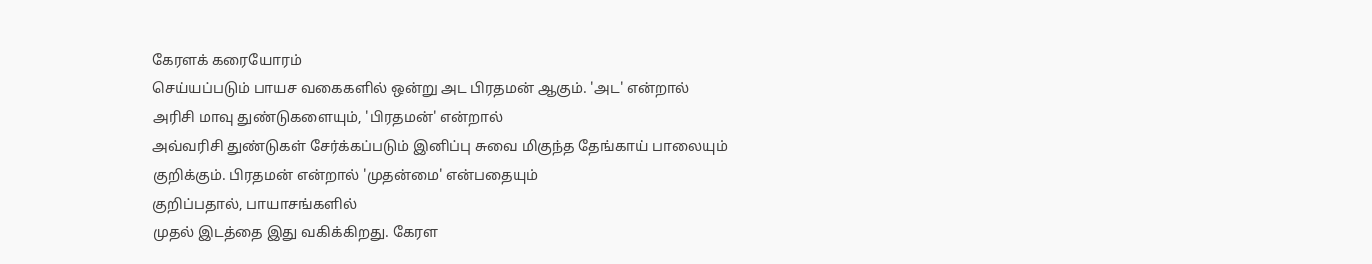கேரளக் கரையோரம்
செய்யப்படும் பாயச வகைகளில் ஒன்று அட பிரதமன் ஆகும். 'அட' என்றால்
அரிசி மாவு துண்டுகளையும், 'பிரதமன்' என்றால்
அவ்வரிசி துண்டுகள் சேர்க்கப்படும் இனிப்பு சுவை மிகுந்த தேங்காய் பாலையும்
குறிக்கும். பிரதமன் என்றால் 'முதன்மை' என்பதையும்
குறிப்பதால், பாயாசங்களில்
முதல் இடத்தை இது வகிக்கிறது. கேரள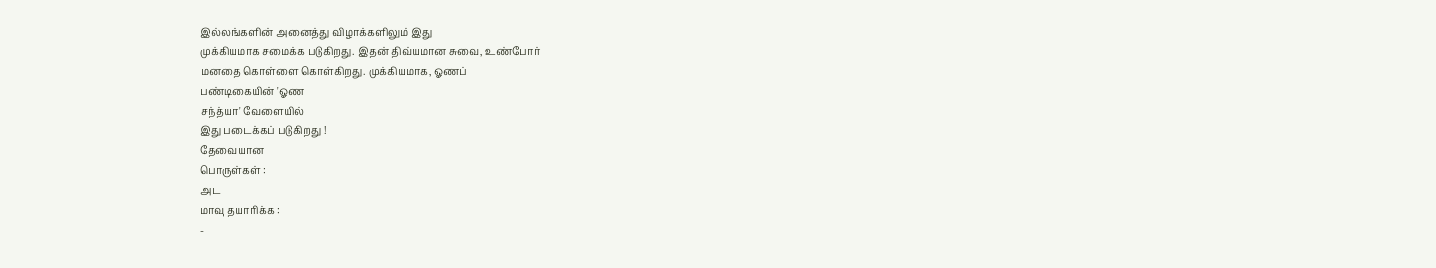இல்லங்களின் அனைத்து விழாக்களிலும் இது
முக்கியமாக சமைக்க படுகிறது. இதன் திவ்யமான சுவை, உண்போர்
மனதை கொள்ளை கொள்கிறது. முக்கியமாக, ஓணப்
பண்டிகையின் 'ஓண
சந்த்யா' வேளையில்
இது படைக்கப் படுகிறது !
தேவையான
பொருள்கள் :
அட
மாவு தயாரிக்க :
-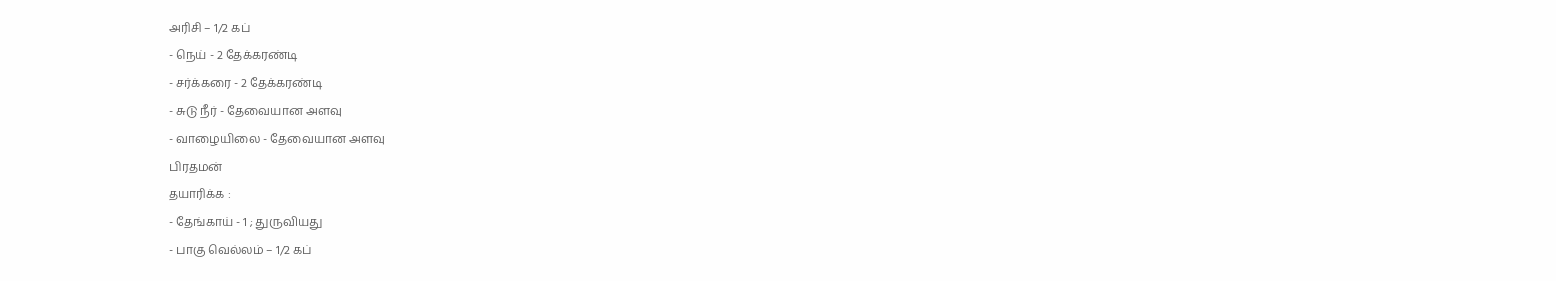அரிசி – 1/2 கப்
- நெய் - 2 தேக்கரண்டி
- சர்க்கரை - 2 தேக்கரண்டி
- சுடு நீர் - தேவையான அளவு
- வாழையிலை - தேவையான அளவு
பிரதமன்
தயாரிக்க :
- தேங்காய் - 1 ; துருவியது
- பாகு வெல்லம் – 1/2 கப்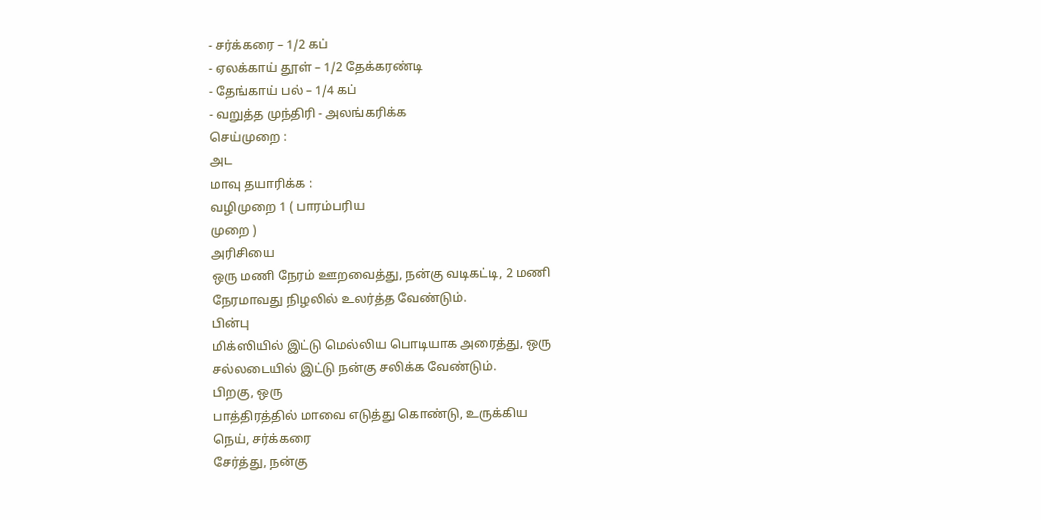- சர்க்கரை – 1/2 கப்
- ஏலக்காய் தூள் – 1/2 தேக்கரண்டி
- தேங்காய் பல் – 1/4 கப்
- வறுத்த முந்திரி - அலங்கரிக்க
செய்முறை :
அட
மாவு தயாரிக்க :
வழிமுறை 1 ( பாரம்பரிய
முறை )
அரிசியை
ஒரு மணி நேரம் ஊறவைத்து, நன்கு வடிகட்டி, 2 மணி
நேரமாவது நிழலில் உலர்த்த வேண்டும்.
பின்பு
மிக்ஸியில் இட்டு மெல்லிய பொடியாக அரைத்து, ஒரு
சல்லடையில் இட்டு நன்கு சலிக்க வேண்டும்.
பிறகு, ஒரு
பாத்திரத்தில் மாவை எடுத்து கொண்டு, உருக்கிய
நெய், சர்க்கரை
சேர்த்து, நன்கு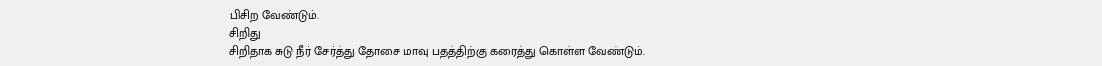பிசிற வேண்டும்.
சிறிது
சிறிதாக சுடு நீர் சேர்த்து தோசை மாவு பதத்திற்கு கரைத்து கொள்ள வேண்டும்.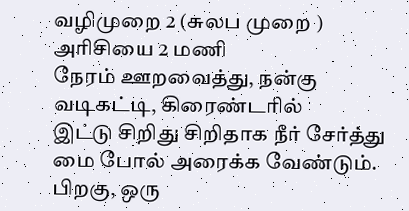வழிமுறை 2 (சுலப முறை )
அரிசியை 2 மணி
நேரம் ஊறவைத்து, நன்கு
வடிகட்டி, கிரைண்டரில்
இட்டு சிறிது சிறிதாக நீர் சேர்த்து மை போல் அரைக்க வேண்டும்.
பிறகு, ஒரு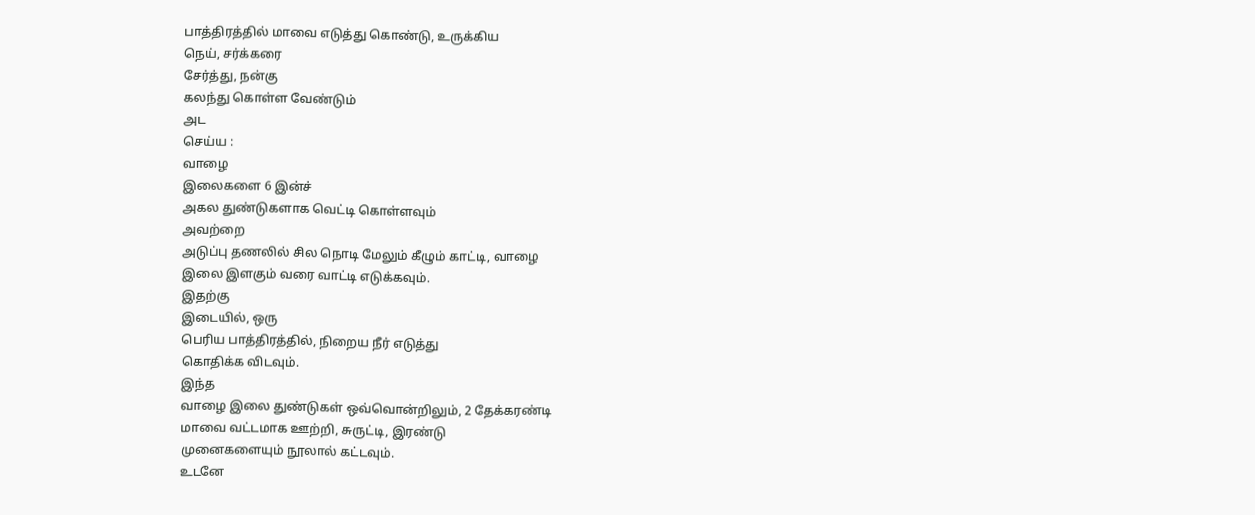பாத்திரத்தில் மாவை எடுத்து கொண்டு, உருக்கிய
நெய், சர்க்கரை
சேர்த்து, நன்கு
கலந்து கொள்ள வேண்டும்
அட
செய்ய :
வாழை
இலைகளை 6 இன்ச்
அகல துண்டுகளாக வெட்டி கொள்ளவும்
அவற்றை
அடுப்பு தணலில் சில நொடி மேலும் கீழும் காட்டி, வாழை
இலை இளகும் வரை வாட்டி எடுக்கவும்.
இதற்கு
இடையில், ஒரு
பெரிய பாத்திரத்தில், நிறைய நீர் எடுத்து
கொதிக்க விடவும்.
இந்த
வாழை இலை துண்டுகள் ஒவ்வொன்றிலும், 2 தேக்கரண்டி
மாவை வட்டமாக ஊற்றி, சுருட்டி, இரண்டு
முனைகளையும் நூலால் கட்டவும்.
உடனே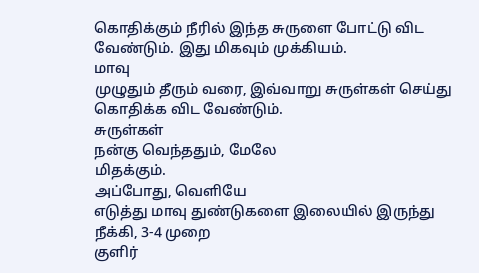கொதிக்கும் நீரில் இந்த சுருளை போட்டு விட வேண்டும். இது மிகவும் முக்கியம்.
மாவு
முழுதும் தீரும் வரை, இவ்வாறு சுருள்கள் செய்து
கொதிக்க விட வேண்டும்.
சுருள்கள்
நன்கு வெந்ததும், மேலே
மிதக்கும்.
அப்போது, வெளியே
எடுத்து மாவு துண்டுகளை இலையில் இருந்து நீக்கி, 3-4 முறை
குளிர்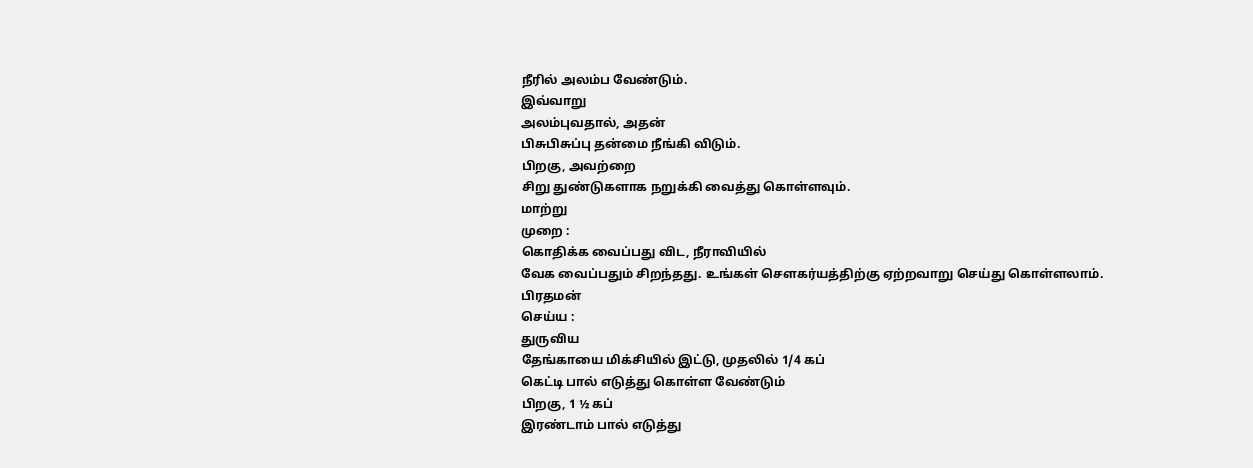நீரில் அலம்ப வேண்டும்.
இவ்வாறு
அலம்புவதால், அதன்
பிசுபிசுப்பு தன்மை நீங்கி விடும்.
பிறகு, அவற்றை
சிறு துண்டுகளாக நறுக்கி வைத்து கொள்ளவும்.
மாற்று
முறை :
கொதிக்க வைப்பது விட, நீராவியில்
வேக வைப்பதும் சிறந்தது. உங்கள் சௌகர்யத்திற்கு ஏற்றவாறு செய்து கொள்ளலாம்.
பிரதமன்
செய்ய :
துருவிய
தேங்காயை மிக்சியில் இட்டு, முதலில் 1/4 கப்
கெட்டி பால் எடுத்து கொள்ள வேண்டும்
பிறகு, 1 ½ கப்
இரண்டாம் பால் எடுத்து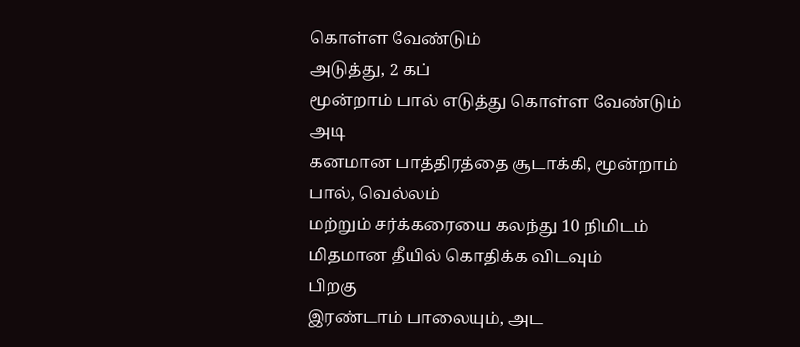கொள்ள வேண்டும்
அடுத்து, 2 கப்
மூன்றாம் பால் எடுத்து கொள்ள வேண்டும்
அடி
கனமான பாத்திரத்தை சூடாக்கி, மூன்றாம்
பால், வெல்லம்
மற்றும் சர்க்கரையை கலந்து 10 நிமிடம்
மிதமான தீயில் கொதிக்க விடவும்
பிறகு
இரண்டாம் பாலையும், அட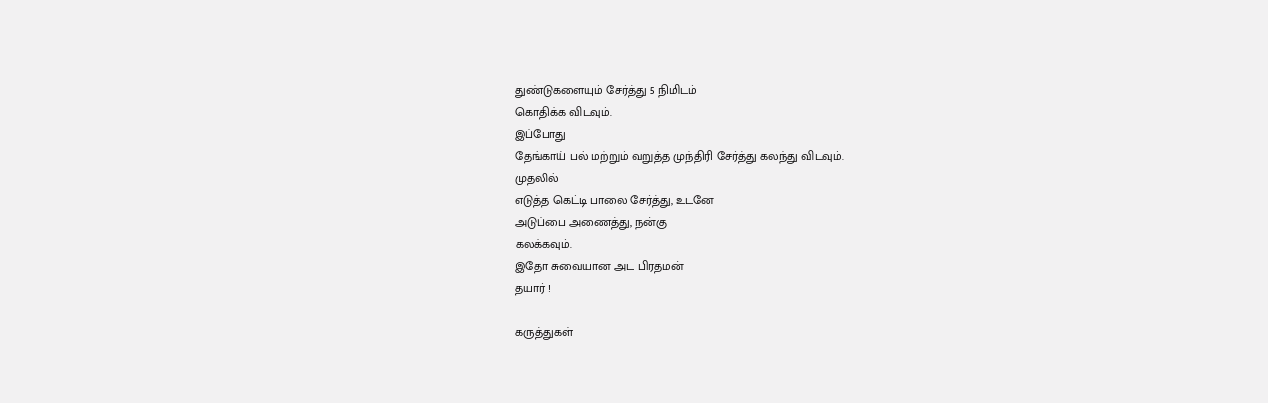துண்டுகளையும் சேர்த்து 5 நிமிடம்
கொதிக்க விடவும்.
இப்போது
தேங்காய் பல் மற்றும் வறுத்த முந்திரி சேர்த்து கலந்து விடவும்.
முதலில்
எடுத்த கெட்டி பாலை சேர்த்து, உடனே
அடுப்பை அணைத்து, நன்கு
கலக்கவும்.
இதோ சுவையான அட பிரதமன்
தயார் !

கருத்துகள்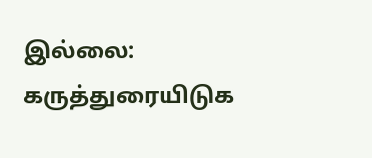இல்லை:
கருத்துரையிடுக